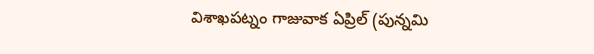విశాఖపట్నం గాజువాక ఏప్రిల్ (పున్నమి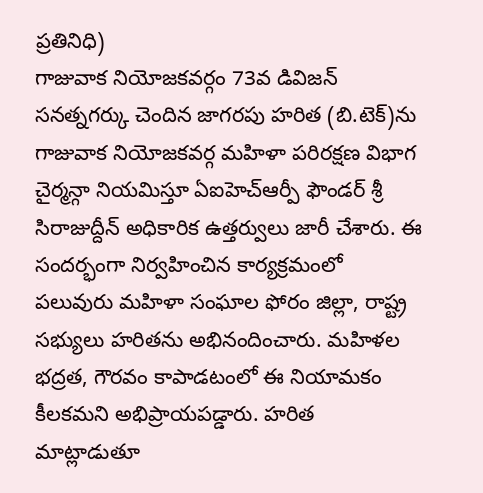ప్రతినిధి)
గాజువాక నియోజకవర్గం 73వ డివిజన్ సనత్నగర్కు చెందిన జాగరపు హరిత (బి.టెక్)ను గాజువాక నియోజకవర్గ మహిళా పరిరక్షణ విభాగ చైర్మన్గా నియమిస్తూ ఏఐహెచ్ఆర్పీ ఫౌండర్ శ్రీ సిరాజుద్దీన్ అధికారిక ఉత్తర్వులు జారీ చేశారు. ఈ సందర్భంగా నిర్వహించిన కార్యక్రమంలో పలువురు మహిళా సంఘాల ఫోరం జిల్లా, రాష్ట్ర సభ్యులు హరితను అభినందించారు. మహిళల భద్రత, గౌరవం కాపాడటంలో ఈ నియామకం కీలకమని అభిప్రాయపడ్డారు. హరిత మాట్లాడుతూ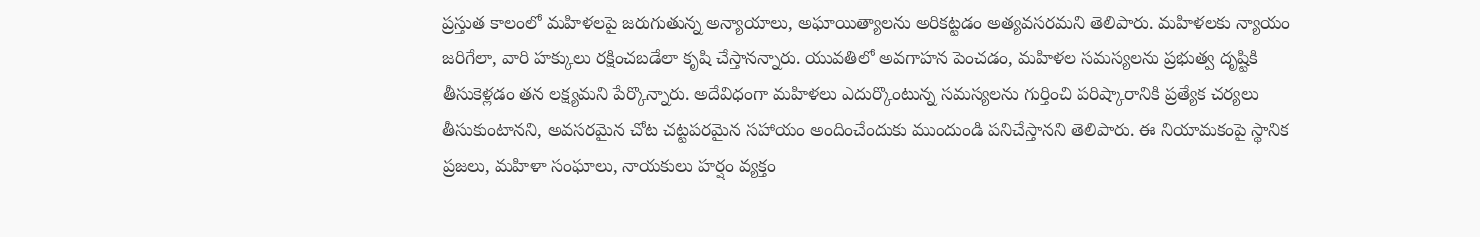ప్రస్తుత కాలంలో మహిళలపై జరుగుతున్న అన్యాయాలు, అఘాయిత్యాలను అరికట్టడం అత్యవసరమని తెలిపారు. మహిళలకు న్యాయం జరిగేలా, వారి హక్కులు రక్షించబడేలా కృషి చేస్తానన్నారు. యువతిలో అవగాహన పెంచడం, మహిళల సమస్యలను ప్రభుత్వ దృష్టికి తీసుకెళ్లడం తన లక్ష్యమని పేర్కొన్నారు. అదేవిధంగా మహిళలు ఎదుర్కొంటున్న సమస్యలను గుర్తించి పరిష్కారానికి ప్రత్యేక చర్యలు తీసుకుంటానని, అవసరమైన చోట చట్టపరమైన సహాయం అందించేందుకు ముందుండి పనిచేస్తానని తెలిపారు. ఈ నియామకంపై స్థానిక ప్రజలు, మహిళా సంఘాలు, నాయకులు హర్షం వ్యక్తం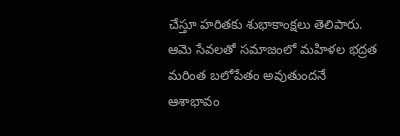చేస్తూ హరితకు శుభాకాంక్షలు తెలిపారు. ఆమె సేవలతో సమాజంలో మహిళల భద్రత మరింత బలోపేతం అవుతుందనే ఆశాభావం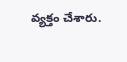వ్యక్తం చేశారు.